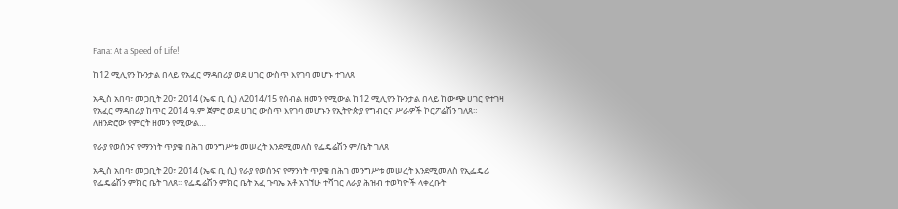Fana: At a Speed of Life!

ከ12 ሚሊየን ኩንታል በላይ የአፈር ማዳበሪያ ወደ ሀገር ውስጥ እየገባ መሆኑ ተገለጸ

አዲስ አበባ፣ መጋቢት 20፣ 2014 (ኤፍ ቢ ሲ) ለ2014/15 የሰብል ዘመን የሚውል ከ12 ሚሊየን ኩንታል በላይ ከውጭ ሀገር የተገዛ የአፈር ማዳበሪያ ከጥር 2014 ዓ.ም ጀምሮ ወደ ሀገር ውስጥ እየገባ መሆኑን የኢትዮጵያ የግብርና ሥራዎች ኮርፖሬሽን ገለጸ። ለዘንድሮው የምርት ዘመን የሚውል…

የራያ የወሰንና የማንነት ጥያቄ በሕገ መንግሥቱ መሠረት እንደሚመለስ የፌዴሬሽን ም/ቤት ገለጸ

አዲስ አበባ፣ መጋቢት 20፣ 2014 (ኤፍ ቢ ሲ) የራያ የወሰንና የማንነት ጥያቄ በሕገ መንግሥቱ መሠረት እንደሚመለስ የኢፌዴሪ የፌዴሬሽን ምክር ቤት ገለጸ፡፡ የፌዴሬሽን ምክር ቤት አፈ ጉባኤ አቶ አገኘሁ ተሻገር ለራያ ሕዝብ ተወካዮች ላቀረቡት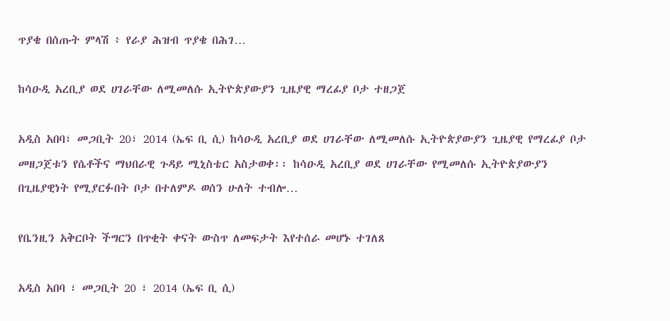ጥያቄ በሰጡት ምላሽ ፥ የራያ ሕዝብ ጥያቄ በሕገ…

ከሳዑዲ አረቢያ ወደ ሀገራቸው ለሚመለሱ ኢትዮጵያውያን ጊዜያዊ ማረፊያ ቦታ ተዘጋጀ

አዲስ አበባ፣ መጋቢት 20፣ 2014 (ኤፍ ቢ ሲ) ከሳዑዲ አረቢያ ወደ ሀገራቸው ለሚመለሱ ኢትዮጵያውያን ጊዜያዊ የማረፊያ ቦታ መዘጋጀቱን የሴቶችና ማህበራዊ ጉዳይ ሚኒስቴር አስታወቀ፡፡ ከሳዑዲ አረቢያ ወደ ሀገራቸው የሚመለሱ ኢትዮጵያውያን በጊዜያዊነት የሚያርፉበት ቦታ በተለምዶ ወሰን ሁለት ተብሎ…

የቤንዚን አቅርቦት ችግርን በጥቂት ቀናት ውስጥ ለመፍታት እየተሰራ መሆኑ ተገለጸ

አዲስ አበባ ፣ መጋቢት 20 ፣ 2014 (ኤፍ ቢ ሲ)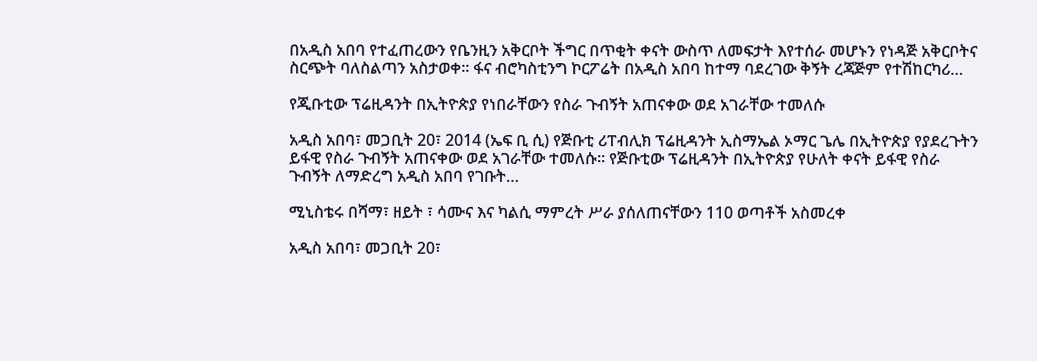በአዲስ አበባ የተፈጠረውን የቤንዚን አቅርቦት ችግር በጥቂት ቀናት ውስጥ ለመፍታት እየተሰራ መሆኑን የነዳጅ አቅርቦትና ስርጭት ባለስልጣን አስታወቀ፡፡ ፋና ብሮካስቲንግ ኮርፖሬት በአዲስ አበባ ከተማ ባደረገው ቅኝት ረጃጅም የተሽከርካሪ…

የጂቡቲው ፕሬዚዳንት በኢትዮጵያ የነበራቸውን የስራ ጉብኝት አጠናቀው ወደ አገራቸው ተመለሱ

አዲስ አበባ፣ መጋቢት 20፣ 2014 (ኤፍ ቢ ሲ) የጅቡቲ ሪፐብሊክ ፕሬዚዳንት ኢስማኤል ኦማር ጌሌ በኢትዮጵያ የያደረጉትን ይፋዊ የስራ ጉብኝት አጠናቀው ወደ አገራቸው ተመለሱ። የጅቡቲው ፕሬዚዳንት በኢትዮጵያ የሁለት ቀናት ይፋዊ የስራ ጉብኝት ለማድረግ አዲስ አበባ የገቡት…

ሚኒስቴሩ በሻማ፣ ዘይት ፣ ሳሙና እና ካልሲ ማምረት ሥራ ያሰለጠናቸውን 110 ወጣቶች አስመረቀ

አዲስ አበባ፣ መጋቢት 20፣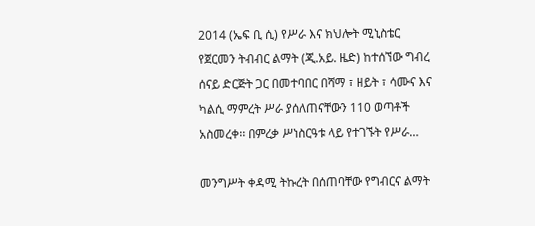2014 (ኤፍ ቢ ሲ) የሥራ እና ክህሎት ሚኒስቴር የጀርመን ትብብር ልማት (ጂ.አይ. ዜድ) ከተሰኘው ግብረ ሰናይ ድርጅት ጋር በመተባበር በሻማ ፣ ዘይት ፣ ሳሙና እና ካልሲ ማምረት ሥራ ያሰለጠናቸውን 110 ወጣቶች አስመረቀ፡፡ በምረቃ ሥነስርዓቱ ላይ የተገኙት የሥራ…

መንግሥት ቀዳሚ ትኩረት በሰጠባቸው የግብርና ልማት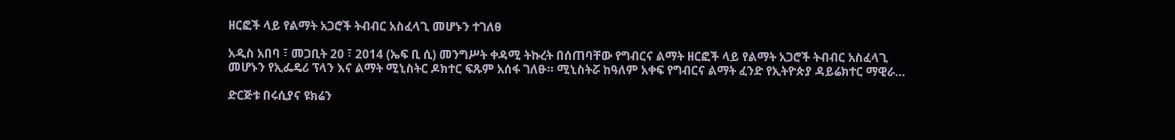ዘርፎች ላይ የልማት አጋሮች ትብብር አስፈላጊ መሆኑን ተገለፀ

አዲስ አበባ ፣ መጋቢት 20 ፣ 2014 (ኤፍ ቢ ሲ) መንግሥት ቀዳሚ ትኩረት በሰጠባቸው የግብርና ልማት ዘርፎች ላይ የልማት አጋሮች ትብብር አስፈላጊ መሆኑን የኢፌዴሪ ፕላን እና ልማት ሚኒስትር ዶክተር ፍጹም አሰፋ ገለፁ። ሚኒስትሯ ከዓለም አቀፍ የግብርና ልማት ፈንድ የኢትዮጵያ ዳይሬክተር ማዊራ…

ድርጅቱ በሩሲያና ዩክሬን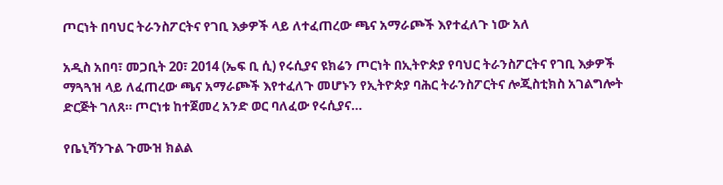ጦርነት በባህር ትራንስፖርትና የገቢ እቃዎች ላይ ለተፈጠረው ጫና አማራጮች እየተፈለጉ ነው አለ

አዲስ አበባ፣ መጋቢት 20፣ 2014 (ኤፍ ቢ ሲ) የሩሲያና ዩክሬን ጦርነት በኢትዮጵያ የባህር ትራንስፖርትና የገቢ እቃዎች ማጓጓዝ ላይ ለፈጠረው ጫና አማራጮች እየተፈለጉ መሆኑን የኢትዮጵያ ባሕር ትራንስፖርትና ሎጂስቲክስ አገልግሎት ድርጅት ገለጸ። ጦርነቱ ከተጀመረ አንድ ወር ባለፈው የሩሲያና…

የቤኒሻንጉል ጉሙዝ ክልል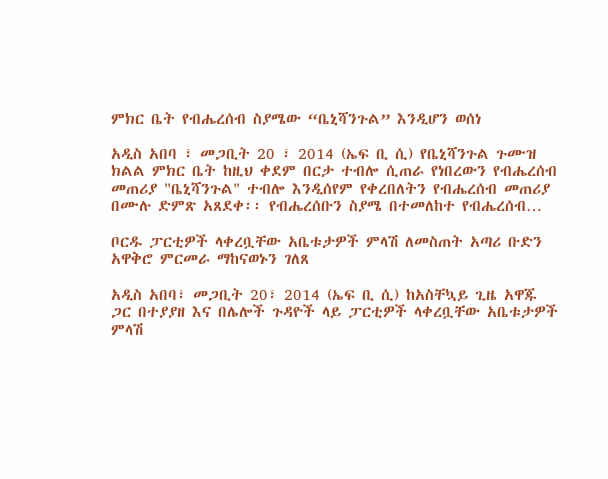ምክር ቤት የብሔረሰብ ስያሜው “ቤኒሻንጉል” እንዲሆን ወሰነ

አዲስ አበባ ፣ መጋቢት 20 ፣ 2014 (ኤፍ ቢ ሲ) የቤኒሻንጉል ጉሙዝ ክልል ምክር ቤት ከዚህ ቀደም በርታ ተብሎ ሲጠራ የነበረውን የብሔረሰብ መጠሪያ "ቤኒሻንጉል" ተብሎ እንዲሰየም የቀረበለትን የብሔረሰብ መጠሪያ በሙሉ ድምጽ አጸደቀ፡፡ የብሔረሰቡን ስያሜ በተመለከተ የብሔረሰብ…

ቦርዱ ፓርቲዎች ላቀረቧቸው አቤቱታዎች ምላሽ ለመስጠት አጣሪ ቡድን አዋቅሮ ምርመራ ማከናወኑን ገለጸ

አዲስ አበባ፣ መጋቢት 20፣ 2014 (ኤፍ ቢ ሲ) ከአስቸኳይ ጊዜ አዋጁ ጋር በተያያዘ እና በሌሎች ጉዳዮች ላይ ፓርቲዎች ላቀረቧቸው አቤቱታዎች ምላሽ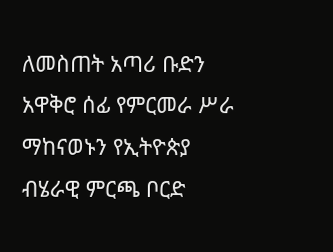ለመስጠት አጣሪ ቡድን አዋቅሮ ሰፊ የምርመራ ሥራ ማከናወኑን የኢትዮጵያ ብሄራዊ ምርጫ ቦርድ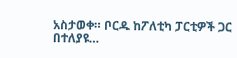አስታወቀ። ቦርዱ ከፖለቲካ ፓርቲዎች ጋር በተለያዩ…